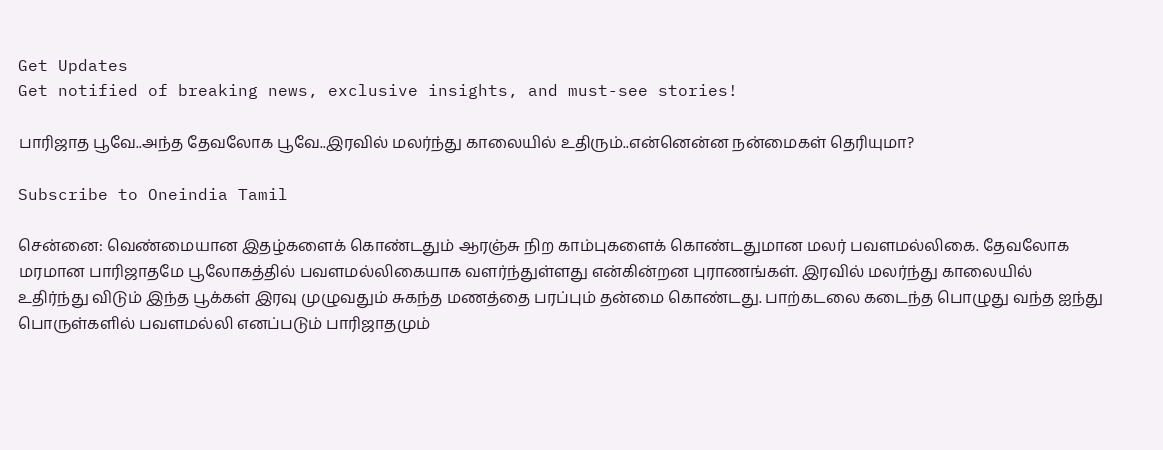Get Updates
Get notified of breaking news, exclusive insights, and must-see stories!

பாரிஜாத பூவே..அந்த தேவலோக பூவே..இரவில் மலர்ந்து காலையில் உதிரும்..என்னென்ன நன்மைகள் தெரியுமா?

Subscribe to Oneindia Tamil

சென்னை: வெண்மையான இதழ்களைக் கொண்டதும் ஆரஞ்சு நிற காம்புகளைக் கொண்டதுமான மலர் பவளமல்லிகை. தேவலோக மரமான பாரிஜாதமே பூலோகத்தில் பவளமல்லிகையாக வளர்ந்துள்ளது என்கின்றன புராணங்கள். இரவில் மலர்ந்து காலையில் உதிர்ந்து விடும் இந்த பூக்கள் இரவு முழுவதும் சுகந்த மணத்தை பரப்பும் தன்மை கொண்டது. பாற்கடலை கடைந்த பொழுது வந்த ஐந்து பொருள்களில் பவளமல்லி எனப்படும் பாரிஜாதமும்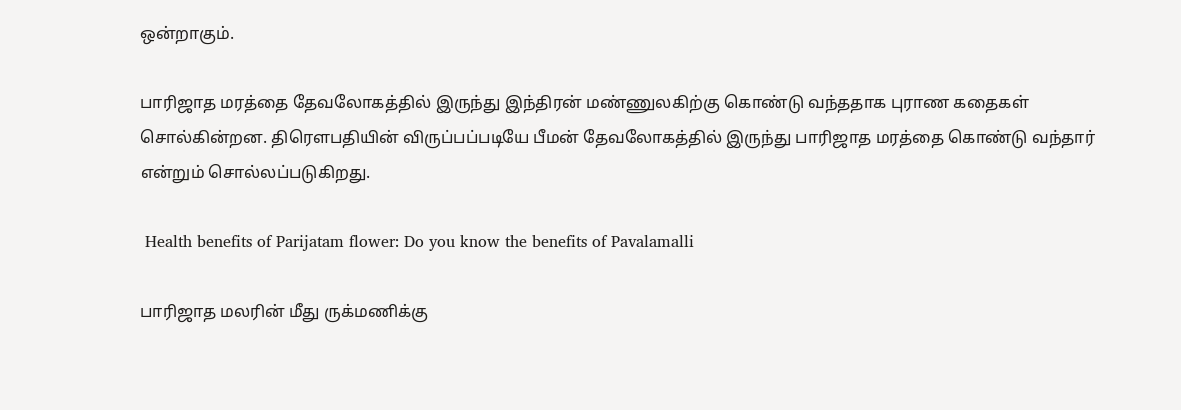ஒன்றாகும்.

பாரிஜாத மரத்தை தேவலோகத்தில் இருந்து இந்திரன் மண்ணுலகிற்கு கொண்டு வந்ததாக புராண கதைகள் சொல்கின்றன. திரௌபதியின் விருப்பப்படியே பீமன் தேவலோகத்தில் இருந்து பாரிஜாத மரத்தை கொண்டு வந்தார் என்றும் சொல்லப்படுகிறது.

 Health benefits of Parijatam flower: Do you know the benefits of Pavalamalli

பாரிஜாத மலரின் மீது ருக்மணிக்கு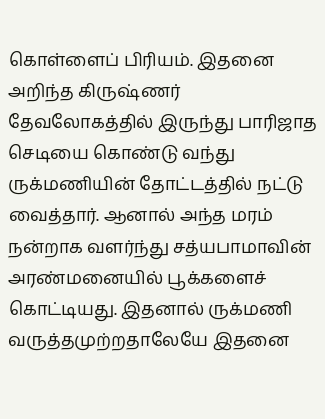கொள்ளைப் பிரியம். இதனை அறிந்த கிருஷ்ணர் தேவலோகத்தில் இருந்து பாரிஜாத செடியை கொண்டு வந்து ருக்மணியின் தோட்டத்தில் நட்டு வைத்தார். ஆனால் அந்த மரம் நன்றாக வளர்ந்து சத்யபாமாவின் அரண்மனையில் பூக்களைச் கொட்டியது. இதனால் ருக்மணி வருத்தமுற்றதாலேயே இதனை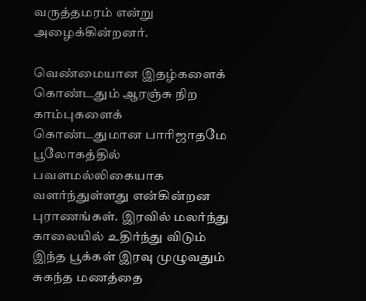வருத்தமரம் என்று அழைக்கின்றனர்.

வெண்மையான இதழ்களைக் கொண்டதும் ஆரஞ்சு நிற காம்புகளைக் கொண்டதுமான பாரிஜாதமே பூலோகத்தில் பவளமல்லிகையாக வளர்ந்துள்ளது என்கின்றன புராணங்கள். இரவில் மலர்ந்து காலையில் உதிர்ந்து விடும் இந்த பூக்கள் இரவு முழுவதும் சுகந்த மணத்தை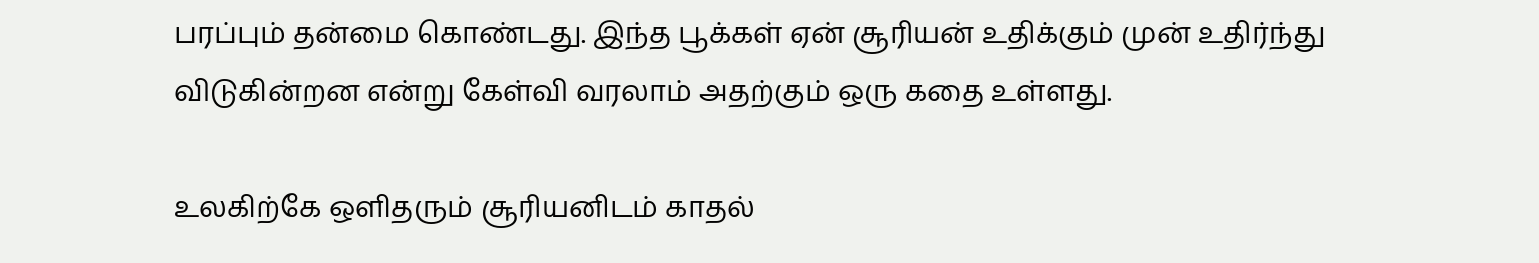பரப்பும் தன்மை கொண்டது. இந்த பூக்கள் ஏன் சூரியன் உதிக்கும் முன் உதிர்ந்து விடுகின்றன என்று கேள்வி வரலாம் அதற்கும் ஒரு கதை உள்ளது.

உலகிற்கே ஒளிதரும் சூரியனிடம் காதல்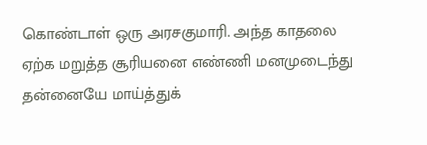கொண்டாள் ஒரு அரசகுமாரி. அந்த காதலை ஏற்க மறுத்த சூரியனை எண்ணி மனமுடைந்து தன்னையே மாய்த்துக்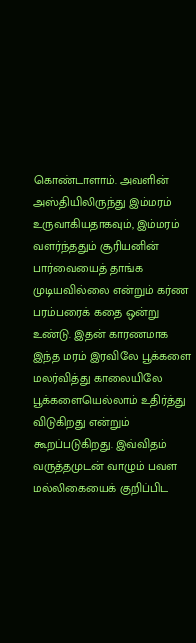கொண்டாளாம். அவளின் அஸ்தியிலிருந்து இம்மரம் உருவாகியதாகவும், இம்மரம் வளர்ந்ததும் சூரியனின் பார்வையைத் தாங்க முடியவில்லை என்றும் கர்ண பரம்பரைக் கதை ஒன்று உண்டு. இதன் காரணமாக இந்த மரம் இரவிலே பூக்களை மலர்வித்து காலையிலே பூக்களையெல்லாம் உதிர்த்து விடுகிறது என்றும் கூறப்படுகிறது. இவ்விதம் வருத்தமுடன் வாழும் பவள மல்லிகையைக் குறிப்பிட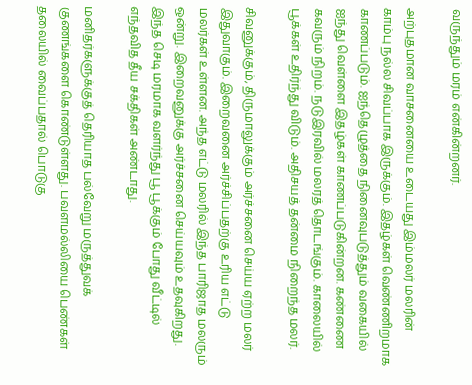வருந்தும் மரம் என்கின்றனர்.

அற்புதமான வாசனையை உடையது இம்மலர் மலரின் காம்பு நல்ல சிவப்பாக இருக்கும். இதழ்கள் வெண்ணிறமாக காணப்படும். ஐந்தெழுத்தை நினைவுபடுத்தும் வகையில் ஐந்து வெள்ளை இதழ்கள் காணப்படுகின்றன. கண்ணை கவரும் நிறம். நடுஇரவில் மலரத் தொடங்கும். காலையில் பூக்கள் உதிர்ந்து விடும். அதிசயத் தன்மை நிறைந்த மலர்.

சிவனுக்கும், திருமாலுக்கும் அர்ச்சனை செய்ய ஏற்ற மலர் இதுவாகும். இறைவனை அர்ச்சிப்பதற்கு உரிய எட்டு மலர்கள் உள்ளன. அந்த எட்டு மலரில் இந்த பாரிஜாத மலரும் ஒன்று. இறைவனுக்கு அர்ச்சனை செய்யவும் உதவுகிறது. இந்த செடி மரமாக வளர்ந்து பூ பூக்கும் போது வீட்டில் எந்தவித தீய சக்திகள் அண்டாது.

மனிதர்களுக்குத் தெரியாத பல்வேறு மருத்துவக் குணங்களை கொண்டுள்ளது. பவளமல்லியை பெண்கள் தலையில் வைப்பதால் பொடுகு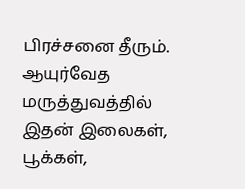பிரச்சனை தீரும். ஆயுர்வேத மருத்துவத்தில் இதன் இலைகள், பூக்கள்,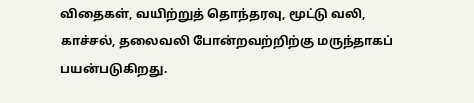விதைகள், வயிற்றுத் தொந்தரவு, மூட்டு வலி, காச்சல், தலைவலி போன்றவற்றிற்கு மருந்தாகப் பயன்படுகிறது.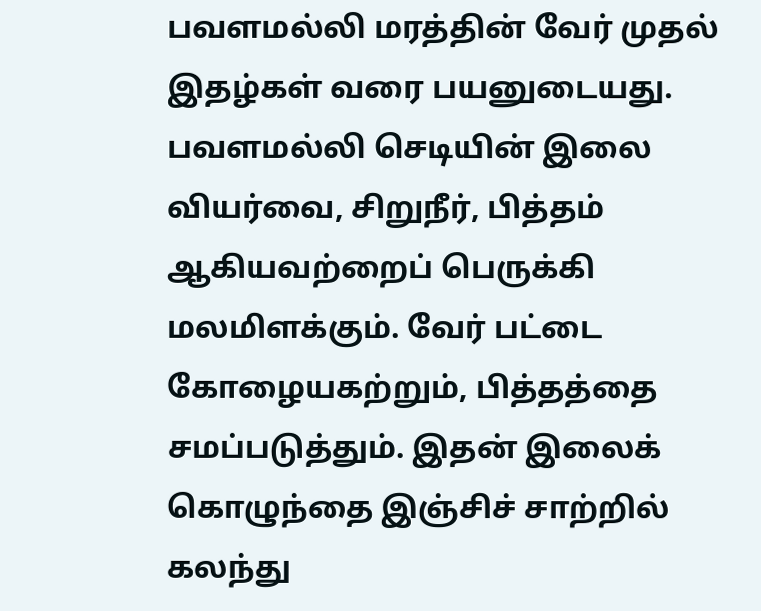பவளமல்லி மரத்தின் வேர் முதல் இதழ்கள் வரை பயனுடையது. பவளமல்லி செடியின் இலை வியர்வை, சிறுநீர், பித்தம் ஆகியவற்றைப் பெருக்கி மலமிளக்கும். வேர் பட்டை கோழையகற்றும், பித்தத்தை சமப்படுத்தும். இதன் இலைக் கொழுந்தை இஞ்சிச் சாற்றில் கலந்து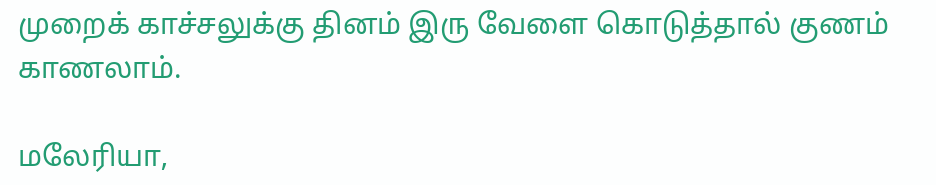முறைக் காச்சலுக்கு தினம் இரு வேளை கொடுத்தால் குணம் காணலாம்.

மலேரியா,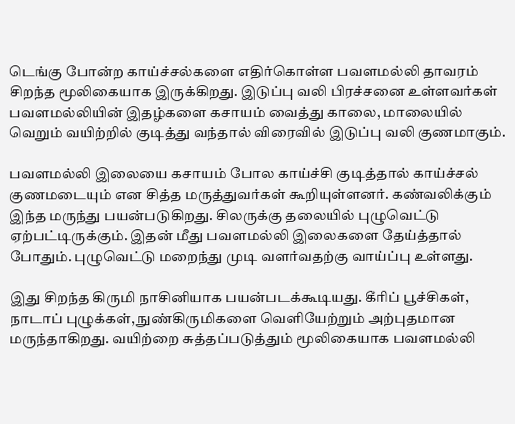டெங்கு போன்ற காய்ச்சல்களை எதிர்கொள்ள பவளமல்லி தாவரம் சிறந்த மூலிகையாக இருக்கிறது. இடுப்பு வலி பிரச்சனை உள்ளவர்கள் பவளமல்லியின் இதழ்களை கசாயம் வைத்து காலை, மாலையில் வெறும் வயிற்றில் குடித்து வந்தால் விரைவில் இடுப்பு வலி குணமாகும்.

பவளமல்லி இலையை கசாயம் போல காய்ச்சி குடித்தால் காய்ச்சல் குணமடையும் என சித்த மருத்துவர்கள் கூறியுள்ளனர். கண்வலிக்கும் இந்த மருந்து பயன்படுகிறது. சிலருக்கு தலையில் புழுவெட்டு ஏற்பட்டிருக்கும். இதன் மீது பவளமல்லி இலைகளை தேய்த்தால் போதும். புழுவெட்டு மறைந்து முடி வளர்வதற்கு வாய்ப்பு உள்ளது.

இது சிறந்த கிருமி நாசினியாக பயன்படக்கூடியது. கீரிப் பூச்சிகள், நாடாப் புழுக்கள், நுண்கிருமிகளை வெளியேற்றும் அற்புதமான மருந்தாகிறது. வயிற்றை சுத்தப்படுத்தும் மூலிகையாக பவளமல்லி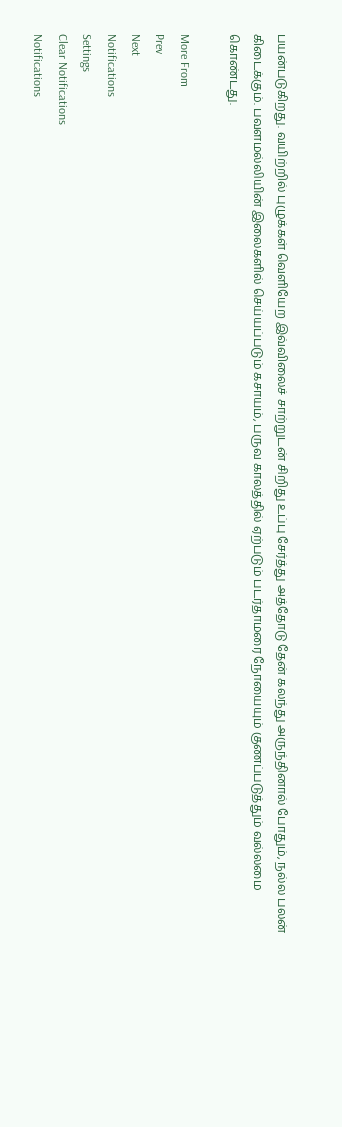பயன்படுகிறது. வயிற்றில் புழுக்கள் வெளியேற இவ்விலைச் சாற்றுடன் சிறிது உப்பு சேர்த்து அத்தோடு தேன் கலந்து அருந்தினால் போதும், நல்ல பலன் கிடைக்கும். பவளமல்லியின் இலைகளில் செய்யப்படும் கசாயம், பருவ காலத்தில் ஏற்படும் படர்தாமரை நோயையும் குணப்படுத்தும் வல்லமை கொண்டது.

More From
Prev
Next
Notifications
Settings
Clear Notifications
Notifications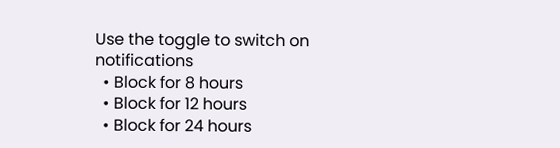Use the toggle to switch on notifications
  • Block for 8 hours
  • Block for 12 hours
  • Block for 24 hours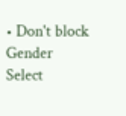• Don't block
Gender
Select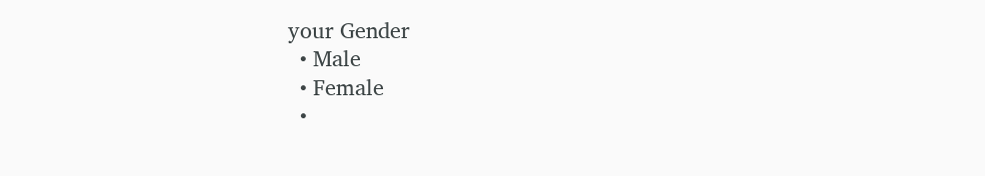your Gender
  • Male
  • Female
  •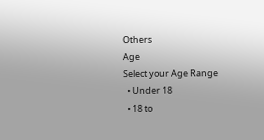Others
Age
Select your Age Range
  • Under 18
  • 18 to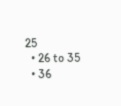25
  • 26 to 35
  • 36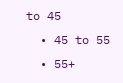to 45
  • 45 to 55
  • 55+